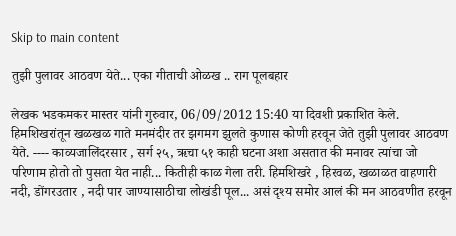Skip to main content

तुझी पुलावर आठवण येते... एका गीताची ओळख .. राग पूलबहार

लेखक भडकमकर मास्तर यांनी गुरुवार, 06/09/2012 15:40 या दिवशी प्रकाशित केले.
हिमशिखरांतून खळखळ गाते मनमंदीर तर झगमग झुलते कुणास कोणी हरवून जेते तुझी पुलावर आठवण येते. ---- काव्यजालिंदरसार , सर्ग २५, ऋचा ५१ काही घटना अशा असतात की मनावर त्यांचा जो परिणाम होतो तो पुसता येत नाही... कितीही काळ गेला तरी. हिमशिखरे , हिरवळ, खळाळत वाहणारी नदी, डोंगरउतार , नदी पार जाण्यासाठीचा लोखंडी पूल... असं दृश्य समोर आलं की मन आठवणीत हरवून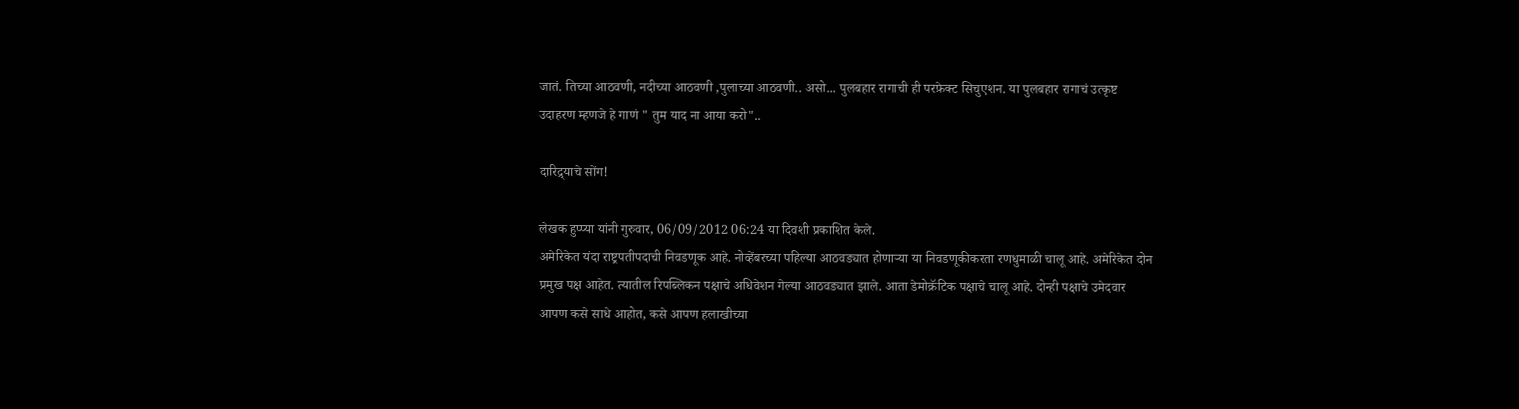जातं. तिच्या आठवणी, नदीच्या आठवणी ,पुलाच्या आठवणी.. असो... पुलबहार रागाची ही परफ़ेक्ट सिचुएशन. या पुलबहार रागाचं उत्कृष्ट उदाहरण म्हणजे हे गाणं " तुम याद ना आया करो"..

दारिद्र्याचे सोंग!

लेखक हुप्प्या यांनी गुरुवार, 06/09/2012 06:24 या दिवशी प्रकाशित केले.
अमेरिकेत यंदा राष्ट्रपतीपदाची निवडणूक आहे. नोव्हेंबरच्या पहिल्या आठवड्यात होणार्‍या या निवडणूकीकरता रणधुमाळी चालू आहे. अमेरिकेत दोन प्रमुख पक्ष आहेत. त्यातील रिपब्लिकन पक्षाचे अधिवेशन गेल्या आठवड्यात झाले. आता डेमोक्रॅटिक पक्षाचे चालू आहे. दोन्ही पक्षाचे उमेदवार आपण कसे साधे आहोत, कसे आपण हलाखीच्या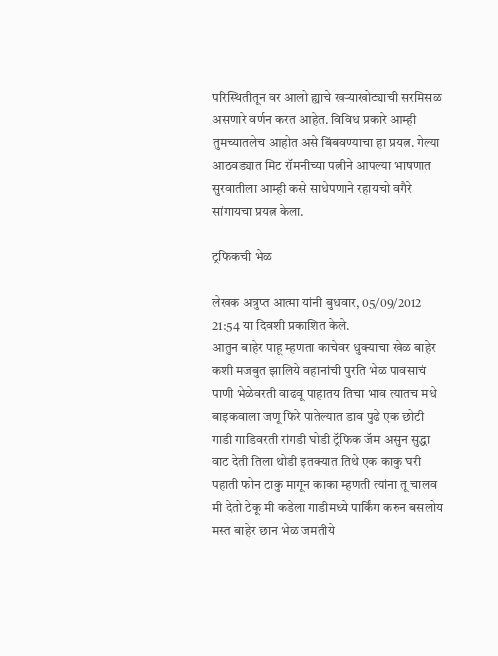परिस्थितीतून वर आलो ह्याचे खर्‍याखोट्याची सरमिसळ असणारे वर्णन करत आहेत. विविध प्रकारे आम्ही तुमच्यातलेच आहोत असे बिंबवण्याचा हा प्रयत्न. गेल्या आठवड्यात मिट रॉमनीच्या पत्नीने आपल्या भाषणात सुरवातीला आम्ही कसे साधेपणाने रहायचो वगैरे सांगायचा प्रयत्न केला.

ट्रफिकची भेळ

लेखक अत्रुप्त आत्मा यांनी बुधवार, 05/09/2012 21:54 या दिवशी प्रकाशित केले.
आतुन बाहेर पाहू म्हणता काचेवर धुक्याचा खेळ बाहेर कशी मजबुत झालिये वहानांची पुरति भेळ पावसाचं पाणी भेळेवरती वाढवू पाहातय तिचा भाव त्यातच मधे बाइकवाला जणू फिरे पातेल्यात डाव पुढे एक छोटी गाडी गाडिवरती रांगडी घोडी ट्रॅफिक जॅम असुन सुद्धा वाट देती तिला थोडी इतक्यात तिथे एक काकु घरी पहाती फोन टाकु मागून काका म्हणती त्यांना तू चालव मी देतो टेकू मी कडेला गाडीमध्ये पार्किंग करुन बसलोय मस्त बाहेर छान भेळ जमतीये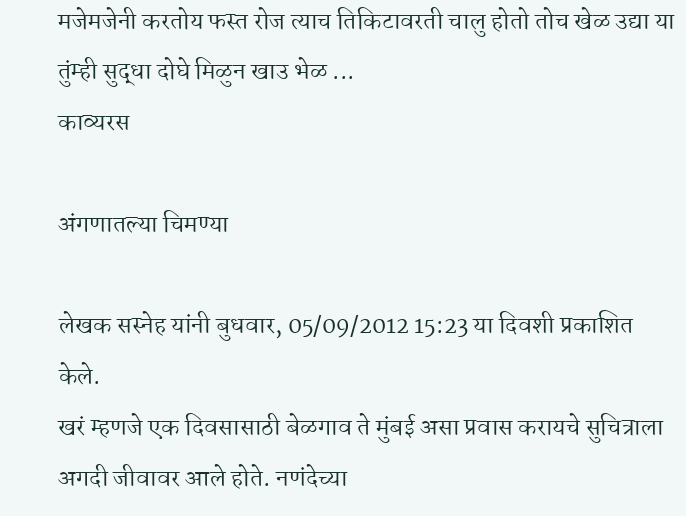मजेमजेनी करतोय फस्त रोज त्याच तिकिटावरती चालु होतो तोच खेळ उद्या या तुंम्ही सुद्धा दोघे मिळुन खाउ भेळ ...
काव्यरस

अंगणातल्या चिमण्या

लेखक सस्नेह यांनी बुधवार, 05/09/2012 15:23 या दिवशी प्रकाशित केले.
खरं म्हणजे एक दिवसासाठी बेळगाव ते मुंबई असा प्रवास करायचे सुचित्राला अगदी जीवावर आले होते. नणंदेच्या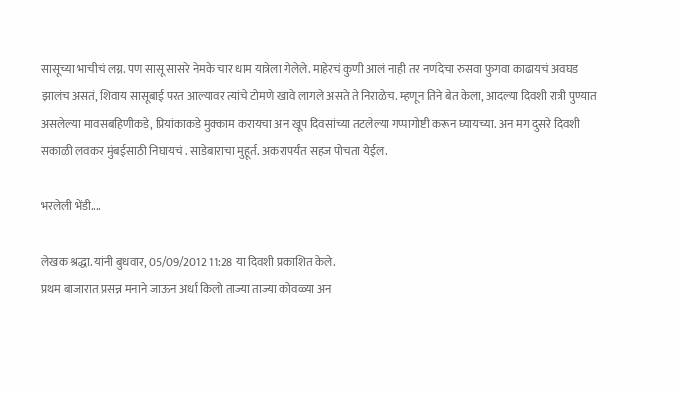सासूच्या भाचीचं लग्न. पण सासू सासरे नेमके चार धाम यात्रेला गेलेले. माहेरचं कुणी आलं नाही तर नणंदेचा रुसवा फुगवा काढायचं अवघड झालंच असतं, शिवाय सासूबाई परत आल्यावर त्यांचे टोमणे खावे लागले असते ते निराळेच. म्हणून तिने बेत केला, आदल्या दिवशी रात्री पुण्यात असलेल्या मावसबहिणीकडे, प्रियांकाकडे मुक्काम करायचा अन खूप दिवसांच्या तटलेल्या गप्पागोष्टी करून घ्यायच्या. अन मग दुसरे दिवशी सकाळी लवकर मुंबईसाठी निघायचं . साडेबाराचा मुहूर्त. अकरापर्यंत सहज पोचता येईल.

भरलेली भेंडी....

लेखक श्रद्धा. यांनी बुधवार, 05/09/2012 11:28 या दिवशी प्रकाशित केले.
प्रथम बाजारात प्रसन्न मनाने जाऊन अर्धा किलो ताज्या ताज्या कोवळ्या अन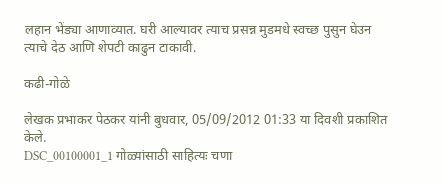लहान भेंड्या आणाव्यात. घरी आल्यावर त्याच प्रसन्न मुडमधे स्वच्छ पुसुन घेउन त्याचे देठ आणि शेपटी काढुन टाकावी.

कढी-गोळे

लेखक प्रभाकर पेठकर यांनी बुधवार, 05/09/2012 01:33 या दिवशी प्रकाशित केले.
DSC_00100001_1 गोळ्यांसाठी साहित्यः चणा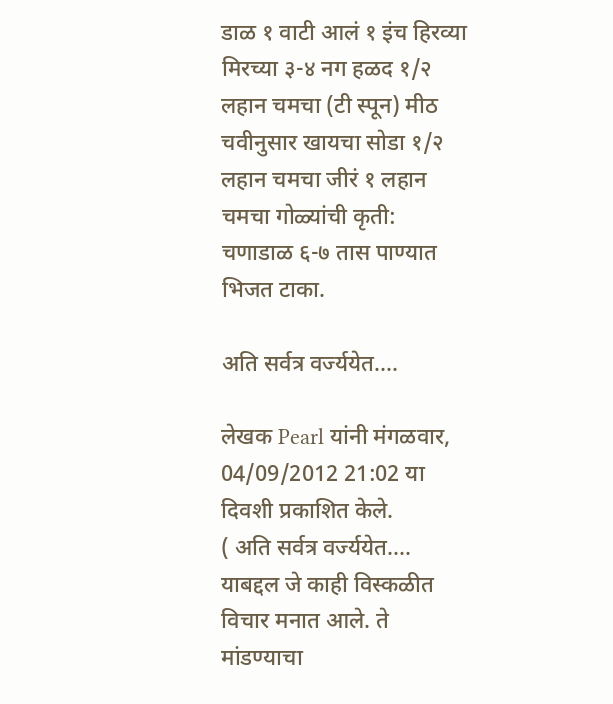डाळ १ वाटी आलं १ इंच हिरव्या मिरच्या ३-४ नग हळद १/२ लहान चमचा (टी स्पून) मीठ चवीनुसार खायचा सोडा १/२ लहान चमचा जीरं १ लहान चमचा गोळ्यांची कृती: चणाडाळ ६-७ तास पाण्यात भिजत टाका.

अति सर्वत्र वर्ज्ययेत....

लेखक Pearl यांनी मंगळवार, 04/09/2012 21:02 या दिवशी प्रकाशित केले.
( अति सर्वत्र वर्ज्ययेत.... याबद्दल जे काही विस्कळीत विचार मनात आले. ते मांडण्याचा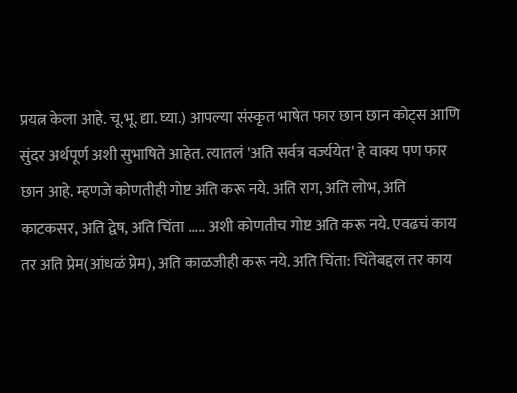प्रयत्न केला आहे. चू.भू. द्या. घ्या.) आपल्या संस्कृत भाषेत फार छान छान कोट्स आणि सुंदर अर्थपूर्ण अशी सुभाषिते आहेत. त्यातलं 'अति सर्वत्र वर्ज्ययेत' हे वाक्य पण फार छान आहे. म्हणजे कोणतीही गोष्ट अति करू नये. अति राग, अति लोभ, अति काटकसर, अति द्वेष, अति चिंता ..... अशी कोणतीच गोष्ट अति करू नये. एवढचं काय तर अति प्रेम(आंधळं प्रेम), अति काळजीही करू नये. अति चिंता: चिंतेबद्दल तर काय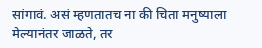सांगावं. असं म्हणतातच ना की चिता मनुष्याला मेल्यानंतर जाळते, तर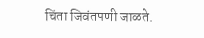चिंता जिवंतपणी जाळते.